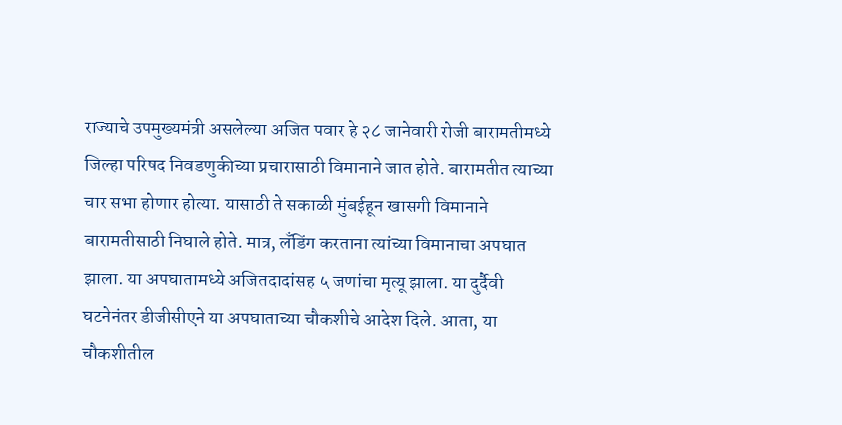राज्याचे उपमुख्यमंत्री असलेल्या अजित पवार हे २८ जानेवारी रोजी बारामतीमध्ये जिल्हा परिषद निवडणुकीच्या प्रचारासाठी विमानाने जात होते. बारामतीत त्याच्या चार सभा होणार होत्या. यासाठी ते सकाळी मुंबईहून खासगी विमानाने बारामतीसाठी निघाले होते. मात्र, लँडिंग करताना त्यांच्या विमानाचा अपघात झाला. या अपघातामध्ये अजितदादांसह ५ जणांचा मृत्यू झाला. या दुर्दैवी घटनेनंतर डीजीसीएने या अपघाताच्या चौकशीचे आदेश दिले. आता, या चौकशीतील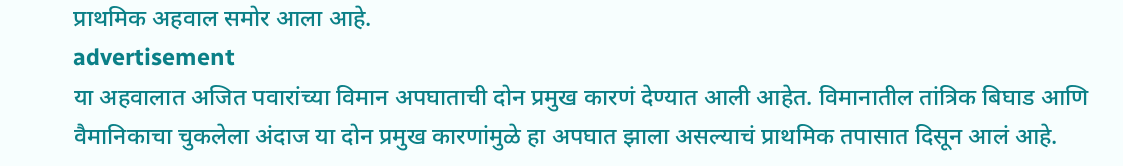प्राथमिक अहवाल समोर आला आहे.
advertisement
या अहवालात अजित पवारांच्या विमान अपघाताची दोन प्रमुख कारणं देण्यात आली आहेत. विमानातील तांत्रिक बिघाड आणि वैमानिकाचा चुकलेला अंदाज या दोन प्रमुख कारणांमुळे हा अपघात झाला असल्याचं प्राथमिक तपासात दिसून आलं आहे.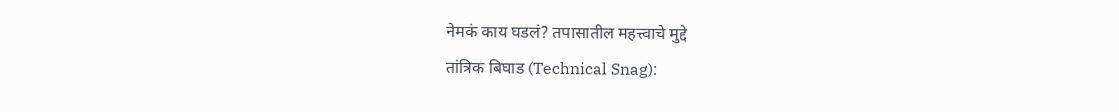नेमकं काय घडलं? तपासातील महत्त्वाचे मुद्दे
तांत्रिक बिघाड (Technical Snag):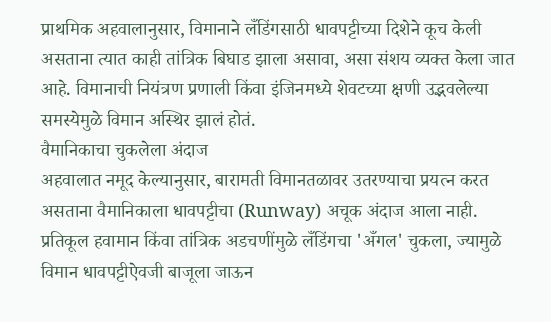प्राथमिक अहवालानुसार, विमानाने लँडिंगसाठी धावपट्टीच्या दिशेने कूच केली असताना त्यात काही तांत्रिक बिघाड झाला असावा, असा संशय व्यक्त केला जात आहे. विमानाची नियंत्रण प्रणाली किंवा इंजिनमध्ये शेवटच्या क्षणी उद्भवलेल्या समस्येमुळे विमान अस्थिर झालं होतं.
वैमानिकाचा चुकलेला अंदाज
अहवालात नमूद केल्यानुसार, बारामती विमानतळावर उतरण्याचा प्रयत्न करत असताना वैमानिकाला धावपट्टीचा (Runway) अचूक अंदाज आला नाही. प्रतिकूल हवामान किंवा तांत्रिक अडचणींमुळे लँडिंगचा 'अँगल' चुकला, ज्यामुळे विमान धावपट्टीऐवजी बाजूला जाऊन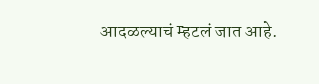आदळल्याचं म्हटलं जात आहे.